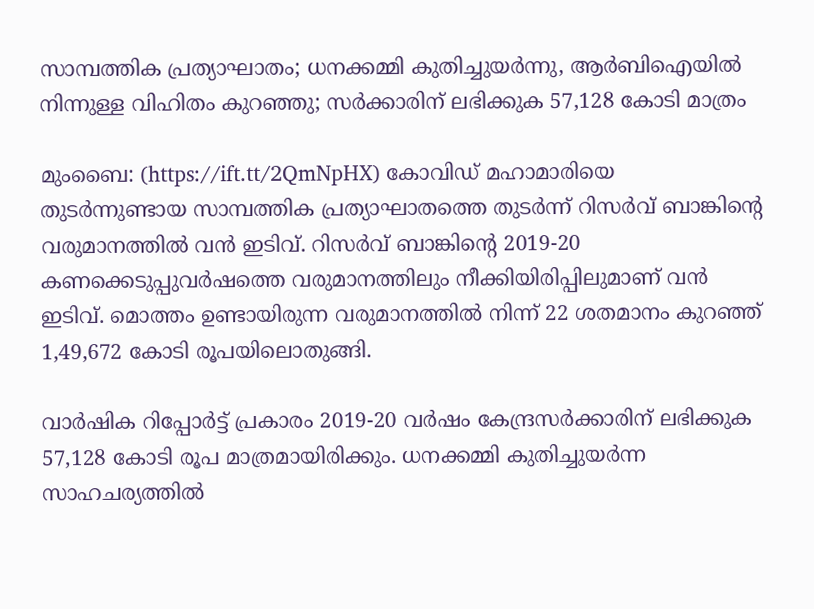സാമ്പത്തിക പ്രത്യാഘാതം; ധനക്കമ്മി കുതിച്ചുയര്‍ന്നു, ആര്‍ബിഐയില്‍ നിന്നുള്ള വിഹിതം കുറഞ്ഞു; സര്‍ക്കാരിന് ലഭിക്കുക 57,128 കോടി മാത്രം

മുംബൈ: (https://ift.tt/2QmNpHX) കോവിഡ് മഹാമാരിയെ തുടര്‍ന്നുണ്ടായ സാമ്പത്തിക പ്രത്യാഘാതത്തെ തുടര്‍ന്ന് റിസര്‍വ് ബാങ്കിന്റെ വരുമാനത്തില്‍ വന്‍ ഇടിവ്. റിസര്‍വ് ബാങ്കിന്റെ 2019-20 കണക്കെടുപ്പുവര്‍ഷത്തെ വരുമാനത്തിലും നീക്കിയിരിപ്പിലുമാണ് വന്‍ ഇടിവ്. മൊത്തം ഉണ്ടായിരുന്ന വരുമാനത്തില്‍ നിന്ന് 22 ശതമാനം കുറഞ്ഞ് 1,49,672 കോടി രൂപയിലൊതുങ്ങി.

വാര്‍ഷിക റിപ്പോര്‍ട്ട് പ്രകാരം 2019-20 വര്‍ഷം കേന്ദ്രസര്‍ക്കാരിന് ലഭിക്കുക 57,128 കോടി രൂപ മാത്രമായിരിക്കും. ധനക്കമ്മി കുതിച്ചുയര്‍ന്ന സാഹചര്യത്തില്‍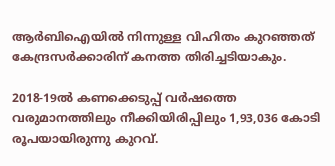ആര്‍ബിഐയില്‍ നിന്നുള്ള വിഹിതം കുറഞ്ഞത് കേന്ദ്രസര്‍ക്കാരിന് കനത്ത തിരിച്ചടിയാകും.

2018-19ല്‍ കണക്കെടുപ്പ് വര്‍ഷത്തെ വരുമാനത്തിലും നീക്കിയിരിപ്പിലും 1,93,036 കോടി രൂപയായിരുന്നു കുറവ്.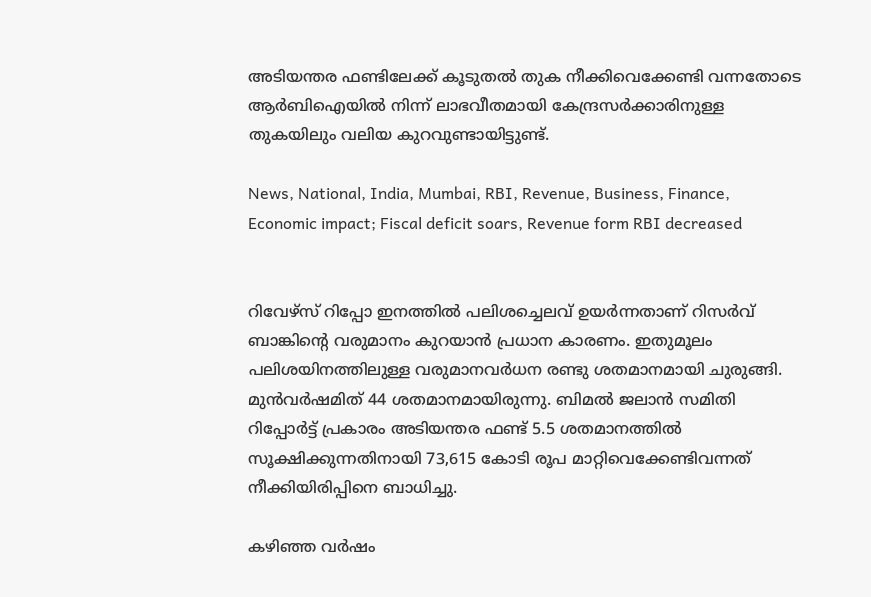അടിയന്തര ഫണ്ടിലേക്ക് കൂടുതല്‍ തുക നീക്കിവെക്കേണ്ടി വന്നതോടെ ആര്‍ബിഐയില്‍ നിന്ന് ലാഭവീതമായി കേന്ദ്രസര്‍ക്കാരിനുള്ള തുകയിലും വലിയ കുറവുണ്ടായിട്ടുണ്ട്.

News, National, India, Mumbai, RBI, Revenue, Business, Finance, Economic impact; Fiscal deficit soars, Revenue form RBI decreased


റിവേഴ്‌സ് റിപ്പോ ഇനത്തില്‍ പലിശച്ചെലവ് ഉയര്‍ന്നതാണ് റിസര്‍വ് ബാങ്കിന്റെ വരുമാനം കുറയാന്‍ പ്രധാന കാരണം. ഇതുമൂലം പലിശയിനത്തിലുള്ള വരുമാനവര്‍ധന രണ്ടു ശതമാനമായി ചുരുങ്ങി. മുന്‍വര്‍ഷമിത് 44 ശതമാനമായിരുന്നു. ബിമല്‍ ജലാന്‍ സമിതി റിപ്പോര്‍ട്ട് പ്രകാരം അടിയന്തര ഫണ്ട് 5.5 ശതമാനത്തില്‍ സൂക്ഷിക്കുന്നതിനായി 73,615 കോടി രൂപ മാറ്റിവെക്കേണ്ടിവന്നത് നീക്കിയിരിപ്പിനെ ബാധിച്ചു.

കഴിഞ്ഞ വര്‍ഷം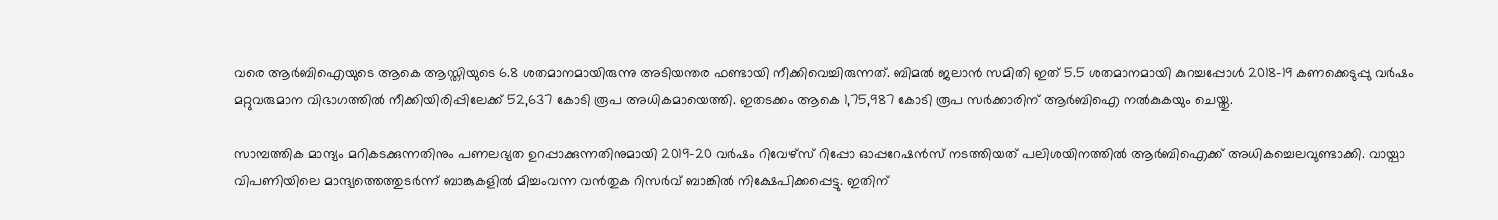വരെ ആര്‍ബിഐയുടെ ആകെ ആസ്തിയുടെ 6.8 ശതമാനമായിരുന്നു അടിയന്തര ഫണ്ടായി നീക്കിവെച്ചിരുന്നത്. ബിമല്‍ ജലാന്‍ സമിതി ഇത് 5.5 ശതമാനമായി കുറച്ചപ്പോള്‍ 2018-19 കണക്കെടുപ്പു വര്‍ഷം മറ്റുവരുമാന വിഭാഗത്തില്‍ നീക്കിയിരിപ്പിലേക്ക് 52,637 കോടി രൂപ അധികമായെത്തി. ഇതടക്കം ആകെ 1,75,987 കോടി രൂപ സര്‍ക്കാരിന് ആര്‍ബിഐ നല്‍കുകയും ചെയ്തു.

സാമ്പത്തിക മാന്ദ്യം മറികടക്കുന്നതിനും പണലഭ്യത ഉറപ്പാക്കുന്നതിനുമായി 2019-20 വര്‍ഷം റിവേഴ്‌സ് റിപ്പോ ഓപ്പറേഷന്‍സ് നടത്തിയത് പലിശയിനത്തില്‍ ആര്‍ബിഐക്ക് അധികച്ചെലവുണ്ടാക്കി. വായ്പാ വിപണിയിലെ മാന്ദ്യത്തെത്തുടര്‍ന്ന് ബാങ്കുകളില്‍ മിച്ചംവന്ന വന്‍തുക റിസര്‍വ് ബാങ്കില്‍ നിക്ഷേപിക്കപ്പെട്ടു. ഇതിന്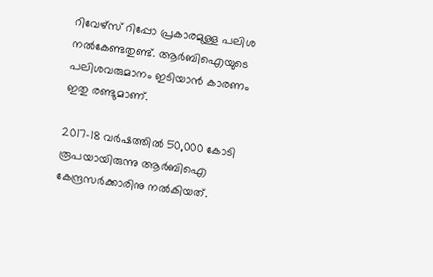റിവേഴ്‌സ് റിപ്പോ പ്രകാരമുള്ള പലിശ നല്‍കേണ്ടതുണ്ട്. ആര്‍ബിഐയുടെ പലിശവരുമാനം ഇടിയാന്‍ കാരണം ഇതു രണ്ടുമാണ്.

2017-18 വര്‍ഷത്തില്‍ 50,000 കോടി രൂപയായിരുന്നു ആര്‍ബിഐ കേന്ദ്രസര്‍ക്കാരിനു നല്‍കിയത്.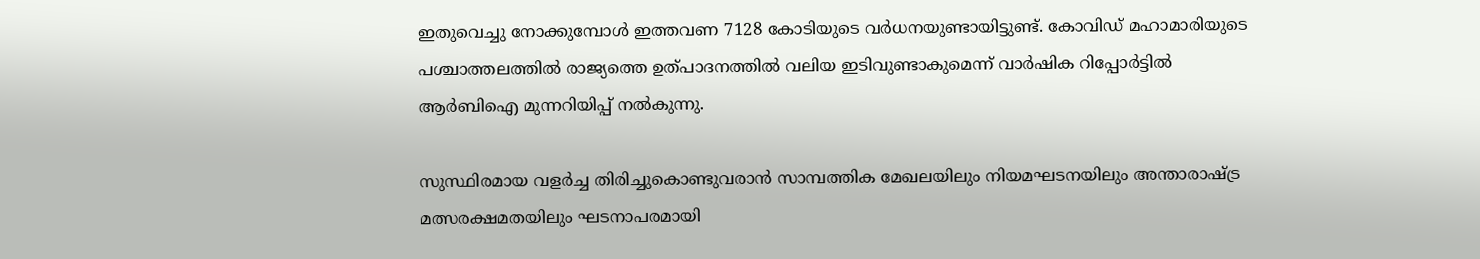ഇതുവെച്ചു നോക്കുമ്പോള്‍ ഇത്തവണ 7128 കോടിയുടെ വര്‍ധനയുണ്ടായിട്ടുണ്ട്. കോവിഡ് മഹാമാരിയുടെ പശ്ചാത്തലത്തില്‍ രാജ്യത്തെ ഉത്പാദനത്തില്‍ വലിയ ഇടിവുണ്ടാകുമെന്ന് വാര്‍ഷിക റിപ്പോര്‍ട്ടില്‍ ആര്‍ബിഐ മുന്നറിയിപ്പ് നല്‍കുന്നു.

സുസ്ഥിരമായ വളര്‍ച്ച തിരിച്ചുകൊണ്ടുവരാന്‍ സാമ്പത്തിക മേഖലയിലും നിയമഘടനയിലും അന്താരാഷ്ട്ര മത്സരക്ഷമതയിലും ഘടനാപരമായി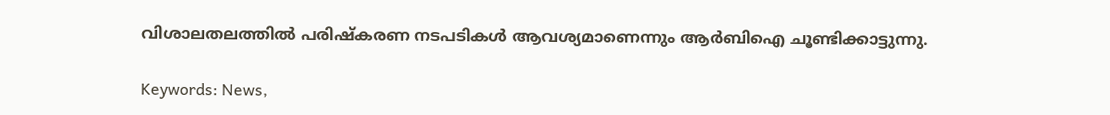വിശാലതലത്തില്‍ പരിഷ്‌കരണ നടപടികള്‍ ആവശ്യമാണെന്നും ആര്‍ബിഐ ചൂണ്ടിക്കാട്ടുന്നു.

Keywords: News,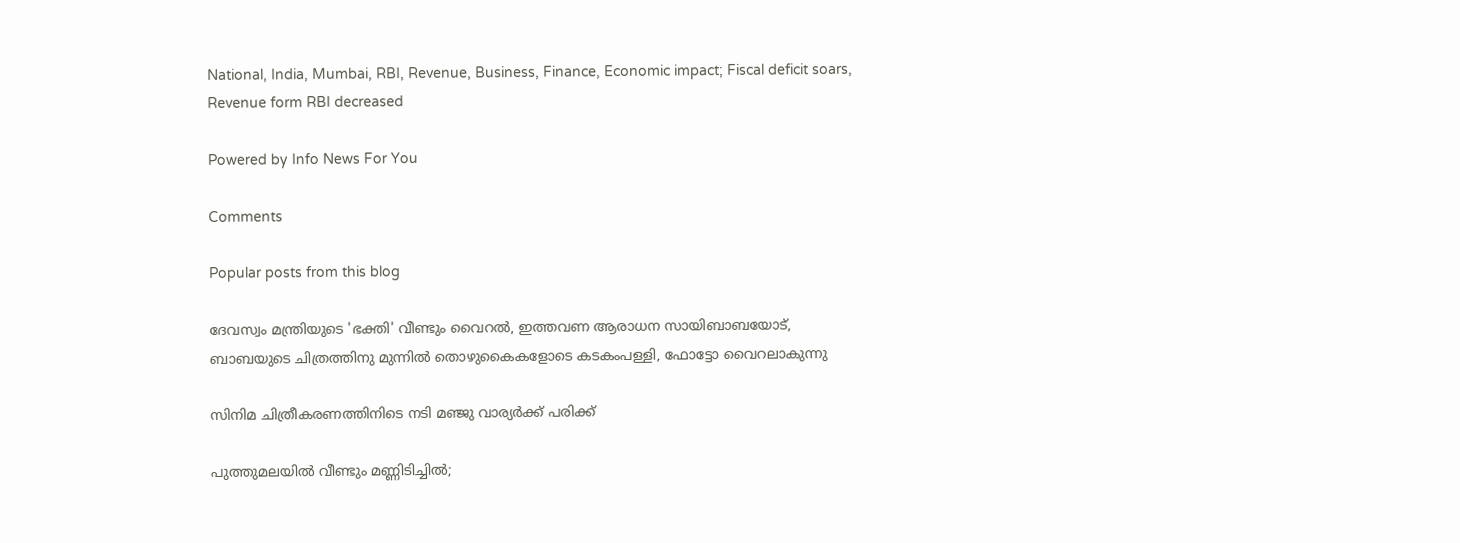National, India, Mumbai, RBI, Revenue, Business, Finance, Economic impact; Fiscal deficit soars, Revenue form RBI decreased

Powered by Info News For You

Comments

Popular posts from this blog

ദേവസ്വം മന്ത്രിയുടെ 'ഭക്തി' വീണ്ടും വൈറല്‍, ഇത്തവണ ആരാധന സായിബാബയോട്, ബാബയുടെ ചിത്രത്തിനു മുന്നില്‍ തൊഴുകൈകളോടെ കടകംപള്ളി, ഫോട്ടോ വൈറലാകുന്നു

സിനിമ ചിത്രീകരണത്തിനിടെ നടി മഞ്ജു വാര്യര്‍ക്ക് പരിക്ക്

പുത്തുമലയില്‍ വീണ്ടും മണ്ണിടിച്ചില്‍;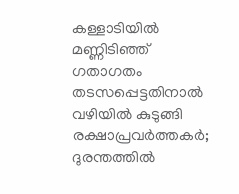കള്ളാടിയില്‍ മണ്ണിടിഞ്ഞ് ഗതാഗതം തടസപ്പെട്ടതിനാല്‍ വഴിയില്‍ കുടുങ്ങി രക്ഷാപ്രവര്‍ത്തകര്‍; ദുരന്തത്തില്‍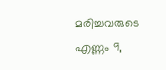മരിച്ചവരുടെ എണ്ണം 9,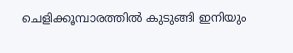ചെളിക്കൂമ്പാരത്തില്‍ കുടുങ്ങി ഇനിയും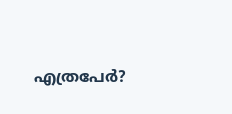എത്രപേര്‍?